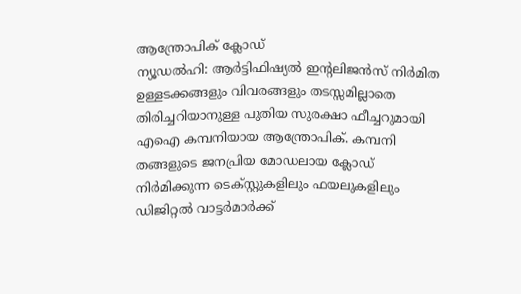ആന്ത്രോപിക് ക്ലോഡ്
ന്യൂഡൽഹി: ആർട്ടിഫിഷ്യൽ ഇന്റലിജൻസ് നിർമിത ഉള്ളടക്കങ്ങളും വിവരങ്ങളും തടസ്സമില്ലാതെ തിരിച്ചറിയാനുള്ള പുതിയ സുരക്ഷാ ഫീച്ചറുമായി എഐ കമ്പനിയായ ആന്ത്രോപിക്. കമ്പനി തങ്ങളുടെ ജനപ്രിയ മോഡലായ ക്ലോഡ് നിർമിക്കുന്ന ടെക്സ്റ്റുകളിലും ഫയലുകളിലും ഡിജിറ്റൽ വാട്ടർമാർക്ക്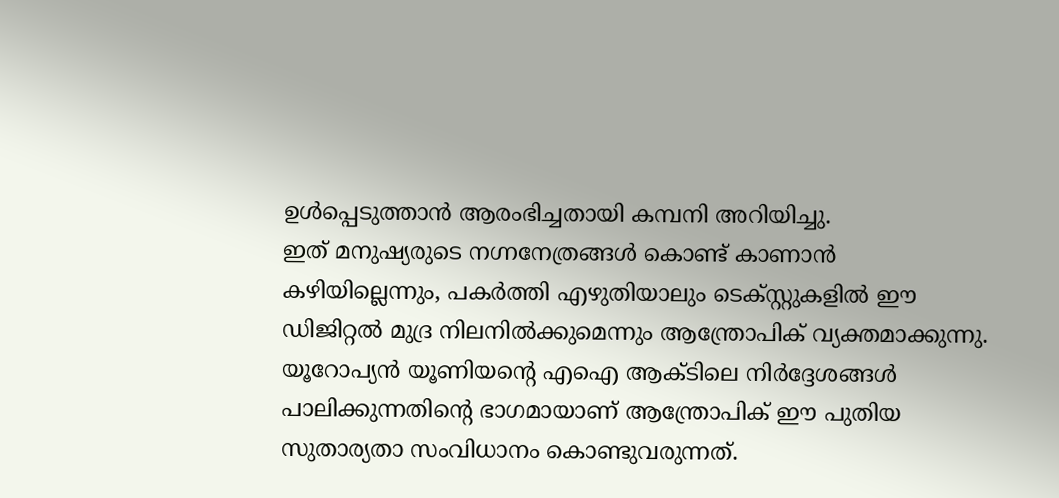ഉൾപ്പെടുത്താൻ ആരംഭിച്ചതായി കമ്പനി അറിയിച്ചു.
ഇത് മനുഷ്യരുടെ നഗ്നനേത്രങ്ങൾ കൊണ്ട് കാണാൻ കഴിയില്ലെന്നും, പകർത്തി എഴുതിയാലും ടെക്സ്റ്റുകളിൽ ഈ ഡിജിറ്റൽ മുദ്ര നിലനിൽക്കുമെന്നും ആന്ത്രോപിക് വ്യക്തമാക്കുന്നു. യൂറോപ്യൻ യൂണിയന്റെ എഐ ആക്ടിലെ നിർദ്ദേശങ്ങൾ പാലിക്കുന്നതിന്റെ ഭാഗമായാണ് ആന്ത്രോപിക് ഈ പുതിയ സുതാര്യതാ സംവിധാനം കൊണ്ടുവരുന്നത്.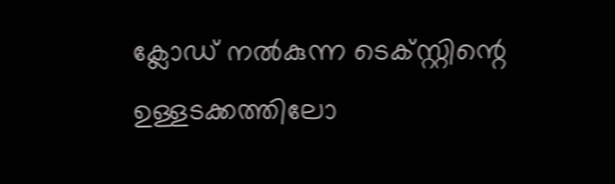ക്ലോഡ് നൽകുന്ന ടെക്സ്റ്റിന്റെ ഉള്ളടക്കത്തിലോ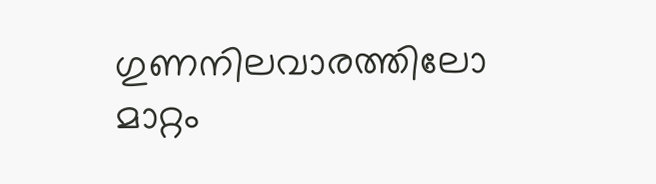ഗുണനിലവാരത്തിലോ മാറ്റം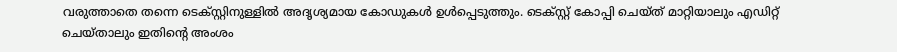വരുത്താതെ തന്നെ ടെക്സ്റ്റിനുള്ളിൽ അദൃശ്യമായ കോഡുകൾ ഉൾപ്പെടുത്തും. ടെക്സ്റ്റ് കോപ്പി ചെയ്ത് മാറ്റിയാലും എഡിറ്റ് ചെയ്താലും ഇതിന്റെ അംശം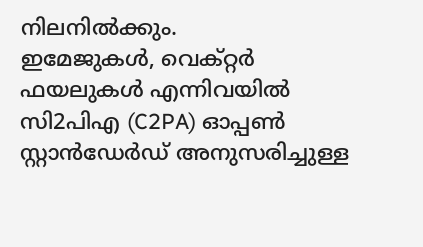നിലനിൽക്കും.
ഇമേജുകൾ, വെക്റ്റർ ഫയലുകൾ എന്നിവയിൽ സി2പിഎ (C2PA) ഓപ്പൺ സ്റ്റാൻഡേർഡ് അനുസരിച്ചുള്ള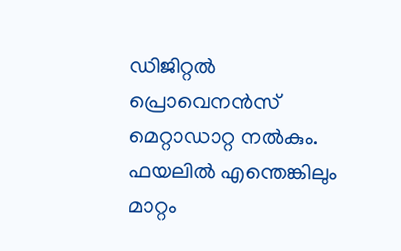ഡിജിറ്റൽ പ്രൊവെനൻസ് മെറ്റാഡാറ്റ നൽകും. ഫയലിൽ എന്തെങ്കിലും മാറ്റം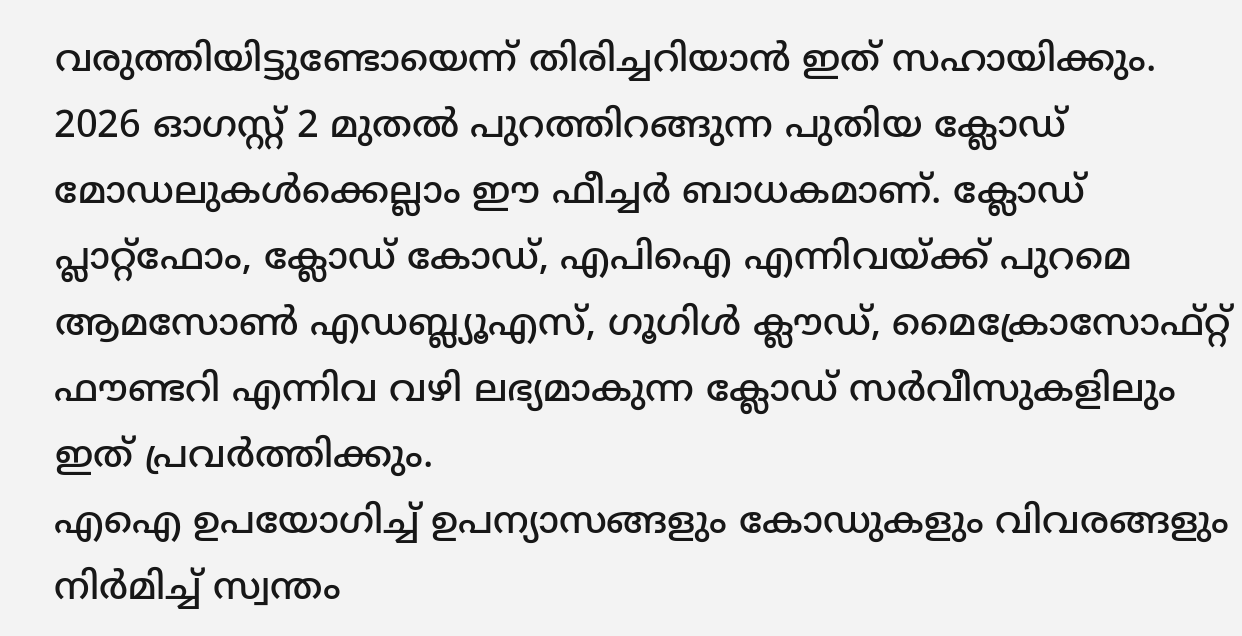വരുത്തിയിട്ടുണ്ടോയെന്ന് തിരിച്ചറിയാൻ ഇത് സഹായിക്കും.
2026 ഓഗസ്റ്റ് 2 മുതൽ പുറത്തിറങ്ങുന്ന പുതിയ ക്ലോഡ് മോഡലുകൾക്കെല്ലാം ഈ ഫീച്ചർ ബാധകമാണ്. ക്ലോഡ് പ്ലാറ്റ്ഫോം, ക്ലോഡ് കോഡ്, എപിഐ എന്നിവയ്ക്ക് പുറമെ ആമസോൺ എഡബ്ല്യൂഎസ്, ഗൂഗിൾ ക്ലൗഡ്, മൈക്രോസോഫ്റ്റ് ഫൗണ്ടറി എന്നിവ വഴി ലഭ്യമാകുന്ന ക്ലോഡ് സർവീസുകളിലും ഇത് പ്രവർത്തിക്കും.
എഐ ഉപയോഗിച്ച് ഉപന്യാസങ്ങളും കോഡുകളും വിവരങ്ങളും നിർമിച്ച് സ്വന്തം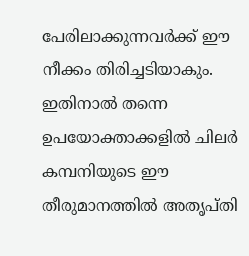പേരിലാക്കുന്നവർക്ക് ഈ നീക്കം തിരിച്ചടിയാകും. ഇതിനാൽ തന്നെ ഉപയോക്താക്കളിൽ ചിലർ കമ്പനിയുടെ ഈ തീരുമാനത്തിൽ അതൃപ്തി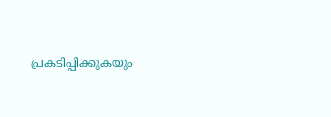പ്രകടിപ്പിക്കുകയും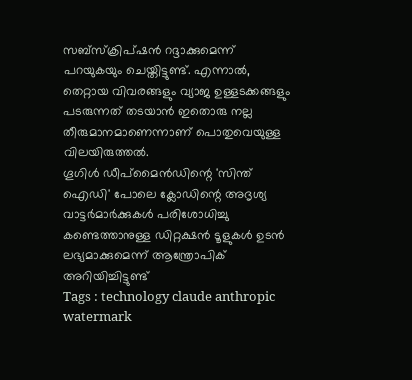സബ്സ്ക്രിപ്ഷൻ റദ്ദാക്കുമെന്ന് പറയുകയും ചെയ്തിട്ടുണ്ട്. എന്നാൽ, തെറ്റായ വിവരങ്ങളും വ്യാജ ഉള്ളടക്കങ്ങളും പടരുന്നത് തടയാൻ ഇതൊരു നല്ല തീരുമാനമാണെന്നാണ് പൊതുവെയുള്ള വിലയിരുത്തൽ.
ഗൂഗിൾ ഡീപ്മൈൻഡിന്റെ 'സിന്ത് ഐഡി' പോലെ ക്ലോഡിന്റെ അദൃശ്യ വാട്ടർമാർക്കുകൾ പരിശോധിച്ചു കണ്ടെത്താനുള്ള ഡിറ്റക്ഷൻ ടൂളുകൾ ഉടൻ ലഭ്യമാക്കുമെന്ന് ആന്ത്രോപിക് അറിയിച്ചിട്ടുണ്ട്
Tags : technology claude anthropic watermark